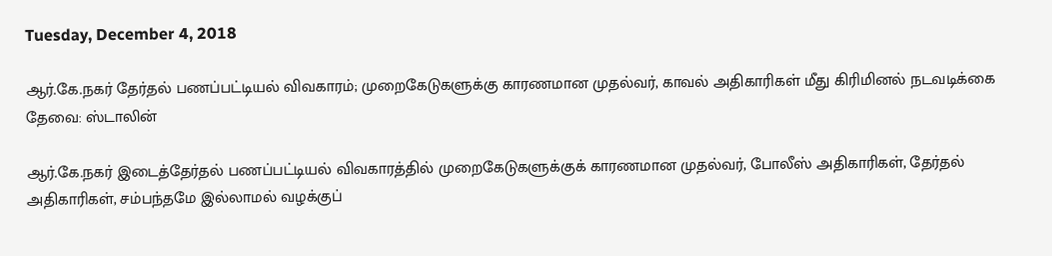Tuesday, December 4, 2018

ஆர்.கே.நகர் தேர்தல் பணப்பட்டியல் விவகாரம்; முறைகேடுகளுக்கு காரணமான முதல்வர், காவல் அதிகாரிகள் மீது கிரிமினல் நடவடிக்கை தேவை: ஸ்டாலின்

ஆர்.கே.நகர் இடைத்தேர்தல் பணப்பட்டியல் விவகாரத்தில் முறைகேடுகளுக்குக் காரணமான முதல்வர், போலீஸ் அதிகாரிகள், தேர்தல் அதிகாரிகள், சம்பந்தமே இல்லாமல் வழக்குப்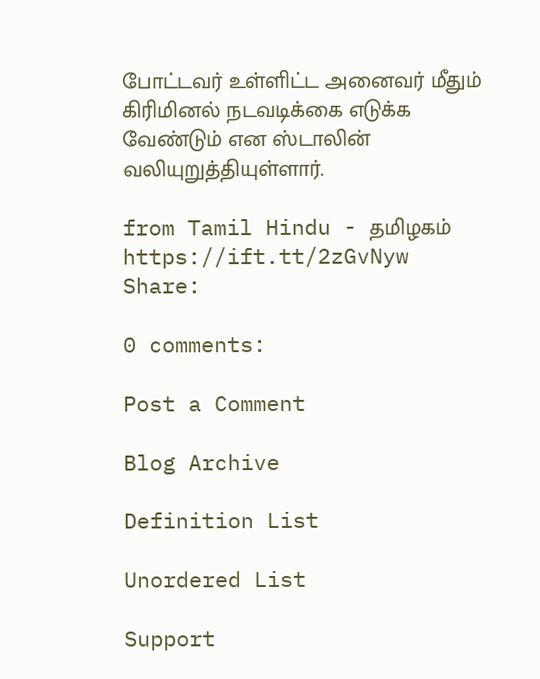போட்டவர் உள்ளிட்ட அனைவர் மீதும் கிரிமினல் நடவடிக்கை எடுக்க வேண்டும் என ஸ்டாலின் வலியுறுத்தியுள்ளார்.

from Tamil Hindu - தமிழகம் https://ift.tt/2zGvNyw
Share:

0 comments:

Post a Comment

Blog Archive

Definition List

Unordered List

Support